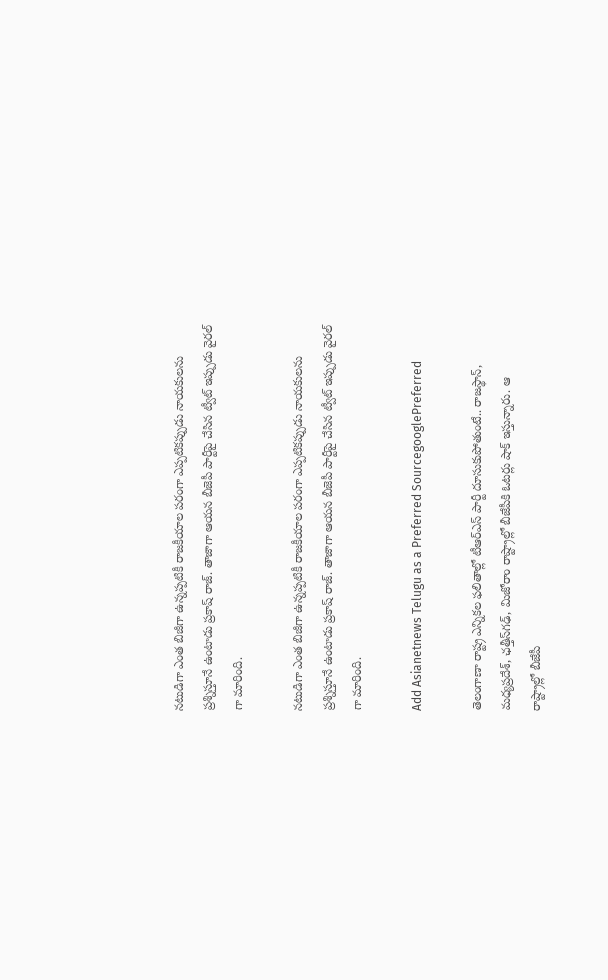నటుడిగా ఎంత బిజీగా ఉన్నప్పటికీ రాజకీయాల పరంగా ఎప్పటికప్పుడు నాయకులను ప్రశ్నిస్తూనే ఉంటాడు ప్రకాష్ రాజ్. తాజాగా ఆయన బీజెపీ పార్టీపై చేసిన ట్వీట్ ఇప్పుడు వైరల్ గా మారింది.

నటుడిగా ఎంత బిజీగా ఉన్నప్పటికీ రాజకీయాల పరంగా ఎప్పటికప్పుడు నాయకులను ప్రశ్నిస్తూనే ఉంటాడు ప్రకాష్ రాజ్. తాజాగా ఆయన బీజెపీ పార్టీపై చేసిన ట్వీట్ ఇప్పుడు వైరల్ గా మారింది.

Add Asianetnews Telugu as a Preferred SourcegooglePreferred

తెలంగాణా రాష్ట్ర ఎన్నికల ఫలితాల్లో టీఆర్ఎస్ పార్టీ దూసుకుపోతుంటే.. రాజస్థాన్, మధ్యప్రదేశ్, ఛత్తీస్‌గఢ్, మిజోరాం రాష్ట్రాల్లో బీజేపీకి ఓటర్లు షాక్ ఇస్తున్నారు. ఆ
రాష్ట్రాల్లో బీజేపీ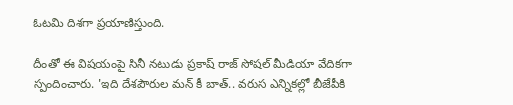ఓటమి దిశగా ప్రయాణిస్తుంది.

దీంతో ఈ విషయంపై సినీ నటుడు ప్రకాష్ రాజ్ సోషల్ మీడియా వేదికగా స్పందించారు. 'ఇది దేశపౌరుల మన్ కీ బాత్.. వరుస ఎన్నికల్లో బీజేపీకి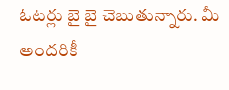ఓటర్లు బై బై చెబుతున్నారు. మీ అందరికీ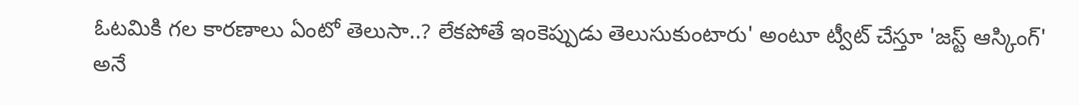ఓటమికి గల కారణాలు ఏంటో తెలుసా..? లేకపోతే ఇంకెప్పుడు తెలుసుకుంటారు' అంటూ ట్వీట్ చేస్తూ 'జస్ట్ ఆస్కింగ్' అనే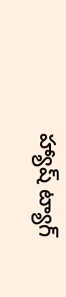హ్యాష్ ట్యాగ్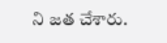ని జత చేశారు.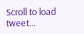Scroll to load tweet…